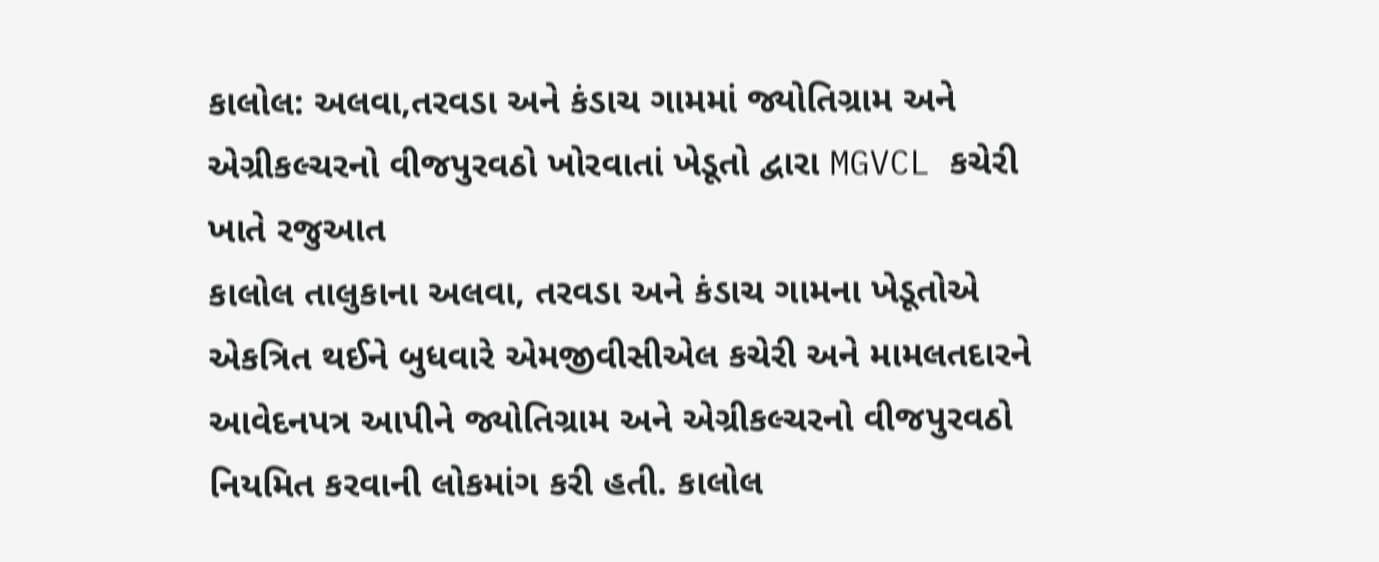કાલોલ: અલવા,તરવડા અને કંડાચ ગામમાં જ્યોતિગ્રામ અને એગ્રીકલ્ચરનો વીજપુરવઠો ખોરવાતાં ખેડૂતો દ્વારા MGVCL કચેરી ખાતે રજુઆત
કાલોલ તાલુકાના અલવા, તરવડા અને કંડાચ ગામના ખેડૂતોએ એકત્રિત થઈને બુધવારે એમજીવીસીએલ કચેરી અને મામલતદારને આવેદનપત્ર આપીને જ્યોતિગ્રામ અને એગ્રીકલ્ચરનો વીજપુરવઠો નિયમિત કરવાની લોકમાંગ કરી હતી. કાલોલ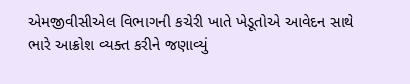એમજીવીસીએલ વિભાગની કચેરી ખાતે ખેડૂતોએ આવેદન સાથે ભારે આક્રોશ વ્યક્ત કરીને જણાવ્યું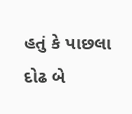હતું કે પાછલા દોઢ બે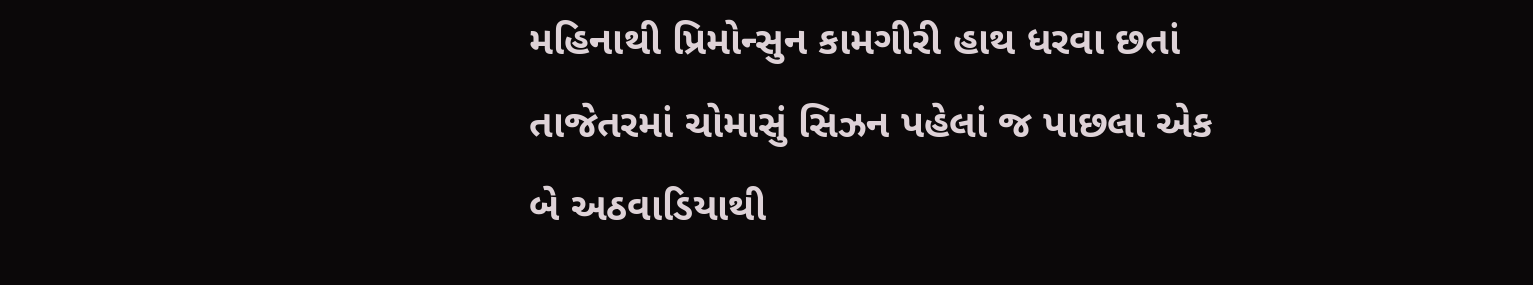મહિનાથી પ્રિમોન્સુન કામગીરી હાથ ધરવા છતાં તાજેતરમાં ચોમાસું સિઝન પહેલાં જ પાછલા એક બે અઠવાડિયાથી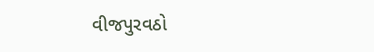વીજપુરવઠો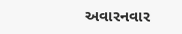અવારનવાર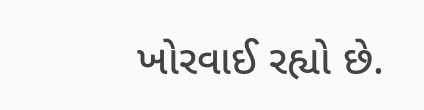ખોરવાઈ રહ્યો છે.